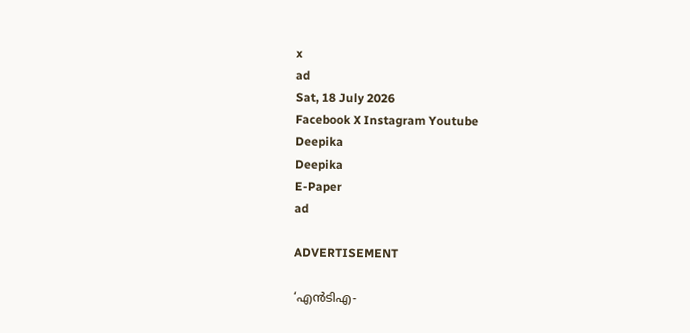x
ad
Sat, 18 July 2026
Facebook X Instagram Youtube
Deepika
Deepika
E-Paper
ad

ADVERTISEMENT

‘എൻടിഎ-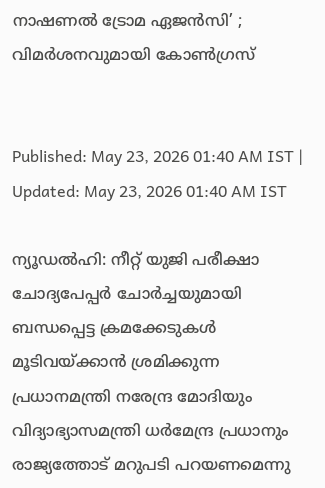നാഷണൽ ട്രോമ ഏജൻസി’ ; വിമർശനവുമായി കോണ്‍ഗ്രസ്


Published: May 23, 2026 01:40 AM IST | Updated: May 23, 2026 01:40 AM IST

ന്യൂഡൽഹി: നീറ്റ് യുജി പരീക്ഷാ ചോദ്യപേപ്പർ ചോർച്ചയുമായി ബന്ധപ്പെട്ട ക്രമക്കേടുകൾ മൂടിവയ്ക്കാൻ ശ്രമിക്കുന്ന പ്രധാനമന്ത്രി നരേന്ദ്ര മോദിയും വിദ്യാഭ്യാസമന്ത്രി ധർമേന്ദ്ര പ്രധാനും രാജ്യത്തോട് മറുപടി പറയണമെന്നു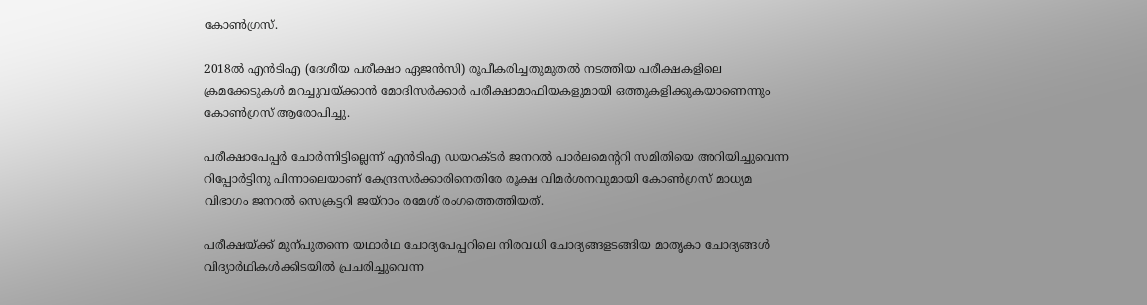കോണ്‍ഗ്രസ്.

2018ൽ എൻടിഎ (ദേശീയ പരീക്ഷാ ഏജൻസി) രൂപീകരിച്ചതുമുതൽ നടത്തിയ പരീക്ഷകളിലെ ക്രമക്കേടുകൾ മറച്ചുവയ്ക്കാൻ മോദിസർക്കാർ പരീക്ഷാമാഫിയകളുമായി ഒത്തുകളിക്കുകയാണെന്നും കോൺഗ്രസ് ആരോപിച്ചു.

പരീക്ഷാപേപ്പർ ചോർന്നിട്ടില്ലെന്ന് എൻടിഎ ഡയറക്‌ടർ ജനറൽ പാർലമെന്‍ററി സമിതിയെ അറിയിച്ചുവെന്ന റിപ്പോർട്ടിനു പിന്നാലെയാണ് കേന്ദ്രസർക്കാരിനെതിരേ രൂക്ഷ വിമർശനവുമായി കോണ്‍ഗ്രസ് മാധ്യമ വിഭാഗം ജനറൽ സെക്രട്ടറി ജയ്റാം രമേശ് രംഗത്തെത്തിയത്.

പരീക്ഷയ്ക്ക് മുന്പുതന്നെ യഥാർഥ ചോദ്യപേപ്പറിലെ നിരവധി ചോദ്യങ്ങളടങ്ങിയ മാതൃകാ ചോദ്യങ്ങൾ വിദ്യാർഥികൾക്കിടയിൽ പ്രചരിച്ചുവെന്ന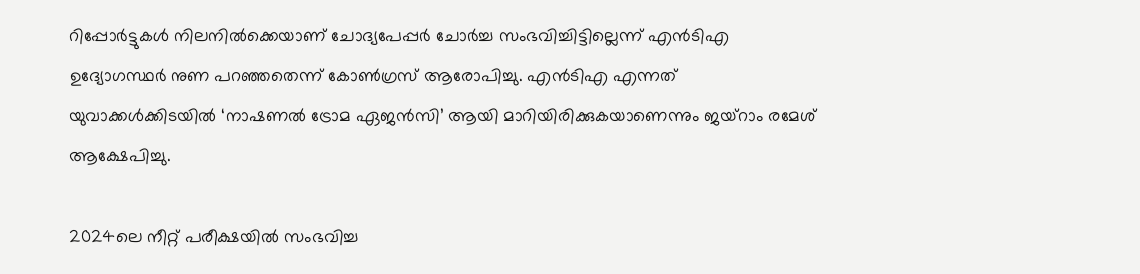റിപ്പോർട്ടുകൾ നിലനിൽക്കെയാണ് ചോദ്യപേപ്പർ ചോർച്ച സംഭവിച്ചിട്ടില്ലെന്ന് എൻടിഎ ഉദ്യോഗസ്ഥർ നുണ പറഞ്ഞതെന്ന് കോണ്‍ഗ്രസ് ആരോപിച്ചു. എൻടിഎ എന്നത് യുവാക്കൾക്കിടയിൽ ‘നാഷണൽ ട്രോമ ഏജൻസി’ ആയി മാറിയിരിക്കുകയാണെന്നും ജയ്റാം രമേശ് ആക്ഷേപിച്ചു.

2024ലെ നീറ്റ് പരീക്ഷയിൽ സംഭവിച്ച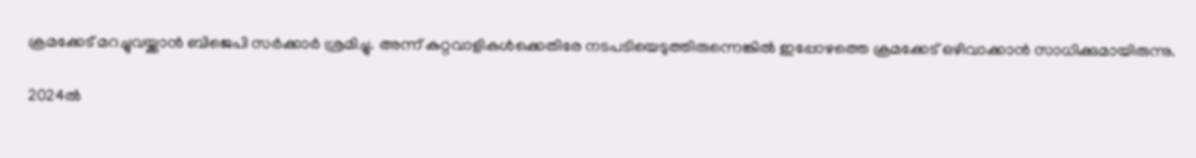ക്രമക്കേട് മറച്ചുവയ്ക്കാൻ ബിജെപി സർക്കാർ ശ്രമിച്ചു. അന്ന് കുറ്റവാളികൾക്കെതിരേ നടപടിയെടുത്തിരുന്നെങ്കിൽ ഇപ്പോഴത്തെ ക്രമക്കേട് ഒഴിവാക്കാൻ സാധിക്കുമായിരുന്നു.

2024ൽ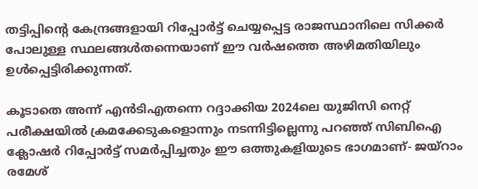തട്ടിപ്പിന്‍റെ കേന്ദ്രങ്ങളായി റിപ്പോർട്ട് ചെയ്യപ്പെട്ട രാജസ്ഥാനിലെ സിക്കർ പോലുള്ള സ്ഥലങ്ങൾതന്നെയാണ് ഈ വർഷത്തെ അഴിമതിയിലും ഉൾപ്പെട്ടിരിക്കുന്നത്.

കൂടാതെ അന്ന് എൻടിഎതന്നെ റദ്ദാക്കിയ 2024ലെ യുജിസി നെറ്റ് പരീക്ഷയിൽ ക്രമക്കേടുകളൊന്നും നടന്നിട്ടില്ലെന്നു പറഞ്ഞ്‌ സിബിഐ ക്ലോഷർ റിപ്പോർട്ട് സമർപ്പിച്ചതും ഈ ഒത്തുകളിയുടെ ഭാഗമാണ്- ജയ്റാം രമേശ്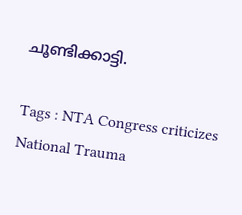ചൂണ്ടിക്കാട്ടി.

Tags : NTA Congress criticizes National Trauma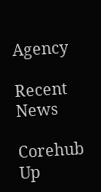Agency

Recent News

Corehub Up